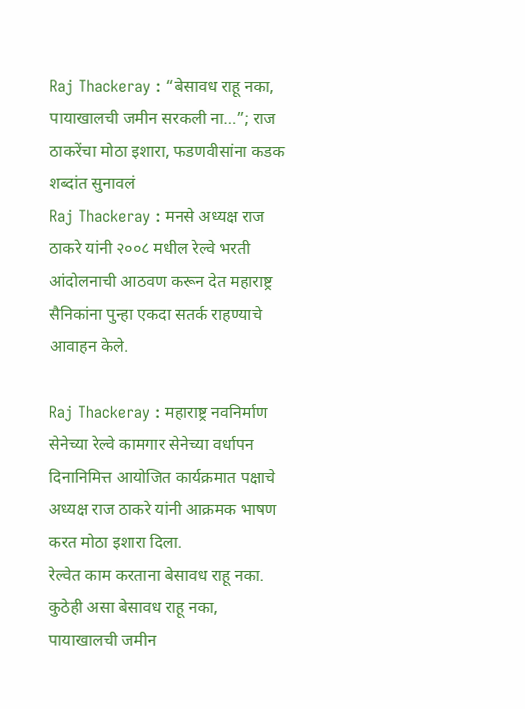Raj Thackeray : “बेसावध राहू नका, पायाखालची जमीन सरकली ना…”; राज ठाकरेंचा मोठा इशारा, फडणवीसांना कडक शब्दांत सुनावलं
Raj Thackeray : मनसे अध्यक्ष राज ठाकरे यांनी २००८ मधील रेल्वे भरती आंदोलनाची आठवण करून देत महाराष्ट्र सैनिकांना पुन्हा एकदा सतर्क राहण्याचे आवाहन केले.

Raj Thackeray : महाराष्ट्र नवनिर्माण सेनेच्या रेल्वे कामगार सेनेच्या वर्धापन दिनानिमित्त आयोजित कार्यक्रमात पक्षाचे अध्यक्ष राज ठाकरे यांनी आक्रमक भाषण करत मोठा इशारा दिला.
रेल्वेत काम करताना बेसावध राहू नका. कुठेही असा बेसावध राहू नका, पायाखालची जमीन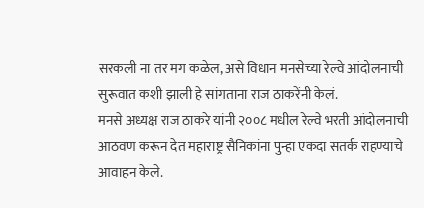सरकली ना तर मग कळेल, असे विधान मनसेच्या रेल्वे आंदोलनाची सुरूवात कशी झाली हे सांगताना राज ठाकरेंनी केलं.
मनसे अध्यक्ष राज ठाकरे यांनी २००८ मधील रेल्वे भरती आंदोलनाची आठवण करून देत महाराष्ट्र सैनिकांना पुन्हा एकदा सतर्क राहण्याचे आवाहन केले.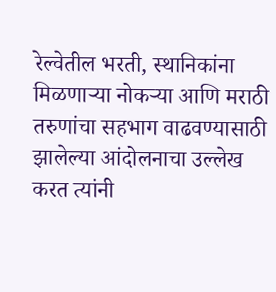रेल्वेतील भरती, स्थानिकांना मिळणाऱ्या नोकऱ्या आणि मराठी तरुणांचा सहभाग वाढवण्यासाठी झालेल्या आंदोलनाचा उल्लेख करत त्यांनी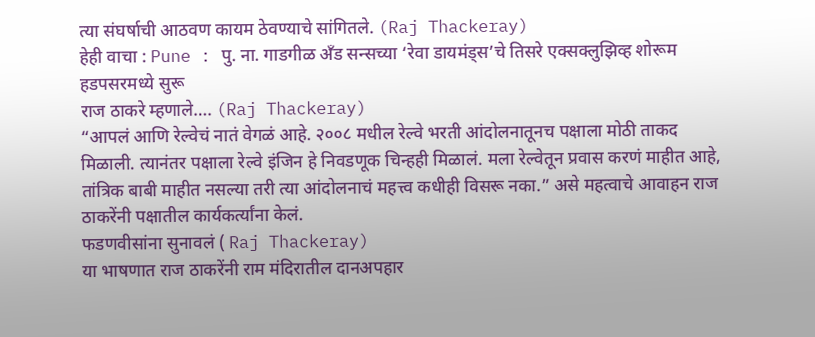त्या संघर्षाची आठवण कायम ठेवण्याचे सांगितले. (Raj Thackeray)
हेही वाचा : Pune : पु. ना. गाडगीळ अँड सन्सच्या ‘रेवा डायमंड्स’चे तिसरे एक्सक्लुझिव्ह शोरूम हडपसरमध्ये सुरू
राज ठाकरे म्हणाले…. (Raj Thackeray)
“आपलं आणि रेल्वेचं नातं वेगळं आहे. २००८ मधील रेल्वे भरती आंदोलनातूनच पक्षाला मोठी ताकद मिळाली. त्यानंतर पक्षाला रेल्वे इंजिन हे निवडणूक चिन्हही मिळालं. मला रेल्वेतून प्रवास करणं माहीत आहे, तांत्रिक बाबी माहीत नसल्या तरी त्या आंदोलनाचं महत्त्व कधीही विसरू नका.” असे महत्वाचे आवाहन राज ठाकरेंनी पक्षातील कार्यकर्त्यांना केलं.
फडणवीसांना सुनावलं ( Raj Thackeray)
या भाषणात राज ठाकरेंनी राम मंदिरातील दानअपहार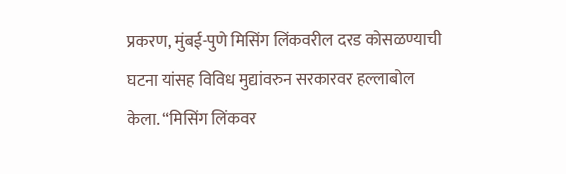प्रकरण, मुंबई-पुणे मिसिंग लिंकवरील दरड कोसळण्याची घटना यांसह विविध मुद्यांवरुन सरकारवर हल्लाबोल केला. “मिसिंग लिंकवर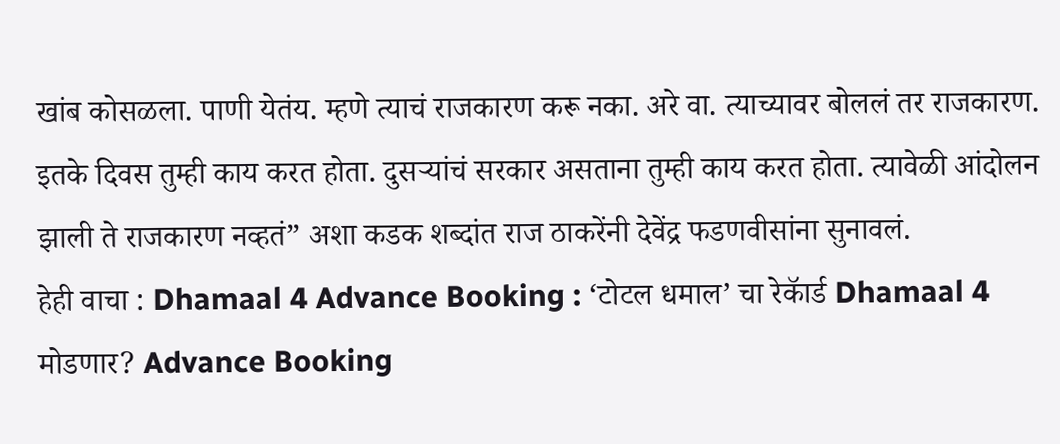खांब कोसळला. पाणी येतंय. म्हणे त्याचं राजकारण करू नका. अरे वा. त्याच्यावर बोललं तर राजकारण. इतके दिवस तुम्ही काय करत होता. दुसऱ्यांचं सरकार असताना तुम्ही काय करत होता. त्यावेळी आंदोलन झाली ते राजकारण नव्हतं” अशा कडक शब्दांत राज ठाकरेंनी देवेंद्र फडणवीसांना सुनावलं.
हेही वाचा : Dhamaal 4 Advance Booking : ‘टोटल धमाल’ चा रेकॅार्ड Dhamaal 4 मोडणार? Advance Booking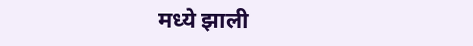मध्ये झाली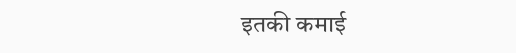इतकी कमाई